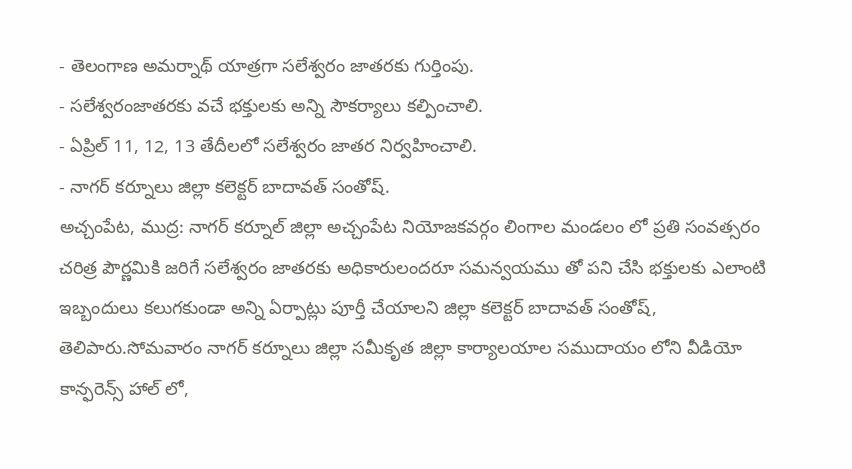- తెలంగాణ అమర్నాథ్ యాత్రగా సలేశ్వరం జాతరకు గుర్తింపు.
- సలేశ్వరంజాతరకు వచే భక్తులకు అన్ని సౌకర్యాలు కల్పించాలి.
- ఏప్రిల్ 11, 12, 13 తేదీలలో సలేశ్వరం జాతర నిర్వహించాలి.
- నాగర్ కర్నూలు జిల్లా కలెక్టర్ బాదావత్ సంతోష్.
అచ్చంపేట, ముద్ర: నాగర్ కర్నూల్ జిల్లా అచ్చంపేట నియోజకవర్గం లింగాల మండలం లో ప్రతి సంవత్సరం చరిత్ర పౌర్ణమికి జరిగే సలేశ్వరం జాతరకు అధికారులందరూ సమన్వయము తో పని చేసి భక్తులకు ఎలాంటి ఇబ్బందులు కలుగకుండా అన్ని ఏర్పాట్లు పూర్తీ చేయాలని జిల్లా కలెక్టర్ బాదావత్ సంతోష్, తెలిపారు.సోమవారం నాగర్ కర్నూలు జిల్లా సమీకృత జిల్లా కార్యాలయాల సముదాయం లోని వీడియో కాన్ఫరెన్స్ హాల్ లో,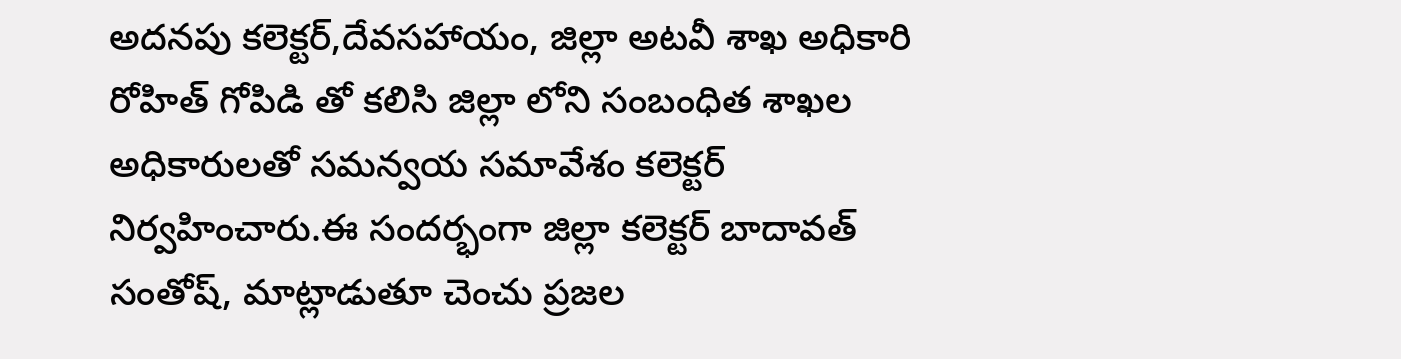అదనపు కలెక్టర్,దేవసహాయం, జిల్లా అటవీ శాఖ అధికారి రోహిత్ గోపిడి తో కలిసి జిల్లా లోని సంబంధిత శాఖల అధికారులతో సమన్వయ సమావేశం కలెక్టర్ నిర్వహించారు.ఈ సందర్భంగా జిల్లా కలెక్టర్ బాదావత్ సంతోష్, మాట్లాడుతూ చెంచు ప్రజల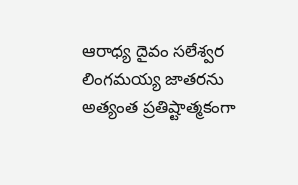ఆరాధ్య దైవం సలేశ్వర లింగమయ్య జాతరను అత్యంత ప్రతిష్టాత్మకంగా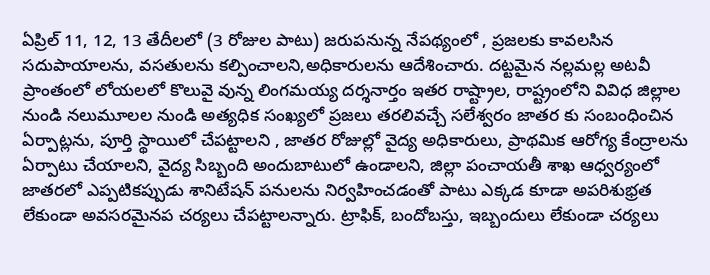ఏప్రిల్ 11, 12, 13 తేదీలలో (3 రోజుల పాటు) జరుపనున్న నేపథ్యంలో , ప్రజలకు కావలసిన సదుపాయాలను, వసతులను కల్పించాలని,అధికారులను ఆదేశించారు. దట్టమైన నల్లమల్ల అటవీ ప్రాంతంలో లోయలలో కొలువై వున్న లింగమయ్య దర్శనార్తం ఇతర రాష్ట్రాల, రాష్ట్రంలోని వివిధ జిల్లాల నుండి నలుమూలల నుండి అత్యధిక సంఖ్యలో ప్రజలు తరలివచ్చే సలేశ్వరం జాతర కు సంబంధించిన ఏర్పాట్లను, పూర్తి స్థాయిలో చేపట్టాలని , జాతర రోజుల్లో వైద్య అధికారులు, ప్రాథమిక ఆరోగ్య కేంద్రాలను ఏర్పాటు చేయాలని, వైద్య సిబ్బంది అందుబాటులో ఉండాలని, జిల్లా పంచాయతీ శాఖ ఆధ్వర్యంలో జాతరలో ఎప్పటికప్పుడు శానిటేషన్ పనులను నిర్వహించడంతో పాటు ఎక్కడ కూడా అపరిశుభ్రత లేకుండా అవసరమైనప చర్యలు చేపట్టాలన్నారు. ట్రాఫిక్, బందోబస్తు, ఇబ్బందులు లేకుండా చర్యలు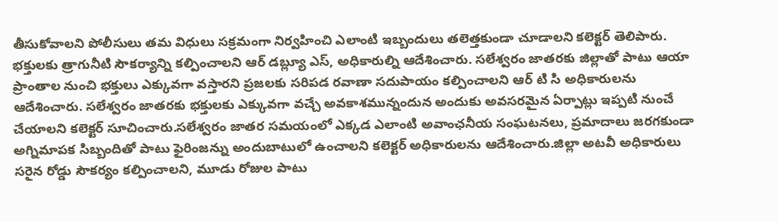తీసుకోవాలని పోలీసులు తమ విధులు సక్రమంగా నిర్వహించి ఎలాంటి ఇబ్బందులు తలెత్తకుండా చూడాలని కలెక్టర్ తెలిపారు. భక్తులకు త్రాగునీటి సౌకర్యాన్ని కల్పించాలని ఆర్ డబ్ల్యూ ఎస్, అధికారుల్ని ఆదేశించారు. సలేశ్వరం జాతరకు జిల్లాతో పాటు ఆయా ప్రాంతాల నుంచి భక్తులు ఎక్కువగా వస్తారని ప్రజలకు సరిపడ రవాణా సదుపాయం కల్పించాలని ఆర్ టి సి అధికారులను ఆదేశించారు. సలేశ్వరం జాతరకు భక్తులకు ఎక్కువగా వచ్చే అవకాశమున్నందున అందుకు అవసరమైన ఏర్పాట్లు ఇప్పటి నుంచే చేయాలని కలెక్టర్ సూచించారు.సలేశ్వరం జాతర సమయంలో ఎక్కడ ఎలాంటి అవాంఛనీయ సంఘటనలు, ప్రమాదాలు జరగకుండా అగ్నిమాపక సిబ్బందితో పాటు ఫైరింజన్ను అందుబాటులో ఉంచాలని కలెక్టర్ అధికారులను ఆదేశించారు.జిల్లా అటవీ అధికారులు సరైన రోడ్డు సౌకర్యం కల్పించాలని, మూడు రోజుల పాటు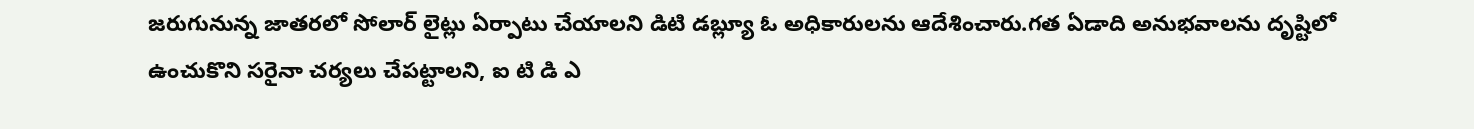జరుగునున్న జాతరలో సోలార్ లైట్లు ఏర్పాటు చేయాలని డిటి డబ్ల్యూ ఓ అధికారులను ఆదేశించారు.గత ఏడాది అనుభవాలను దృష్టిలో ఉంచుకొని సరైనా చర్యలు చేపట్టాలని, ఐ టి డి ఎ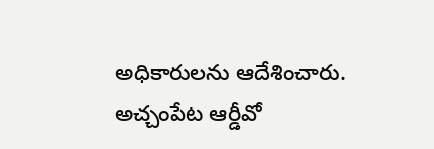అధికారులను ఆదేశించారు. అచ్చంపేట ఆర్డీవో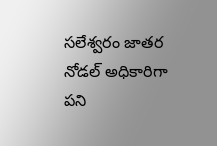సలేశ్వరం జాతర నోడల్ అధికారిగా పని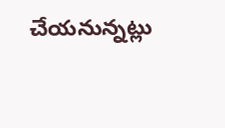చేయనున్నట్లు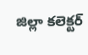జిల్లా కలెక్టర్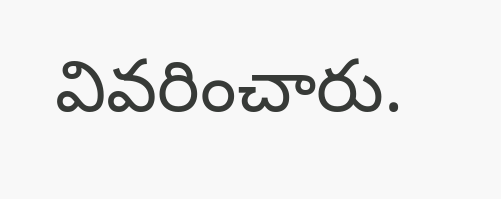వివరించారు.